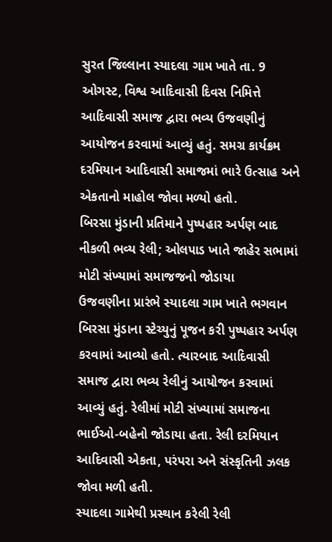સુરત જિલ્લાના સ્યાદલા ગામ ખાતે તા. 9 ઓગસ્ટ, વિશ્વ આદિવાસી દિવસ નિમિત્તે આદિવાસી સમાજ દ્વારા ભવ્ય ઉજવણીનું આયોજન કરવામાં આવ્યું હતું. સમગ્ર કાર્યક્રમ દરમિયાન આદિવાસી સમાજમાં ભારે ઉત્સાહ અને એકતાનો માહોલ જોવા મળ્યો હતો.
બિરસા મુંડાની પ્રતિમાને પુષ્પહાર અર્પણ બાદ નીકળી ભવ્ય રેલી; ઓલપાડ ખાતે જાહેર સભામાં મોટી સંખ્યામાં સમાજજનો જોડાયા
ઉજવણીના પ્રારંભે સ્યાદલા ગામ ખાતે ભગવાન બિરસા મુંડાના સ્ટેચ્યુનું પૂજન કરી પુષ્પહાર અર્પણ કરવામાં આવ્યો હતો. ત્યારબાદ આદિવાસી સમાજ દ્વારા ભવ્ય રેલીનું આયોજન કરવામાં આવ્યું હતું. રેલીમાં મોટી સંખ્યામાં સમાજના ભાઈઓ-બહેનો જોડાયા હતા. રેલી દરમિયાન આદિવાસી એકતા, પરંપરા અને સંસ્કૃતિની ઝલક જોવા મળી હતી.
સ્યાદલા ગામેથી પ્રસ્થાન કરેલી રેલી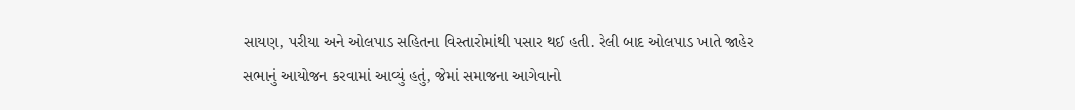સાયણ, પરીયા અને ઓલપાડ સહિતના વિસ્તારોમાંથી પસાર થઈ હતી. રેલી બાદ ઓલપાડ ખાતે જાહેર સભાનું આયોજન કરવામાં આવ્યું હતું, જેમાં સમાજના આગેવાનો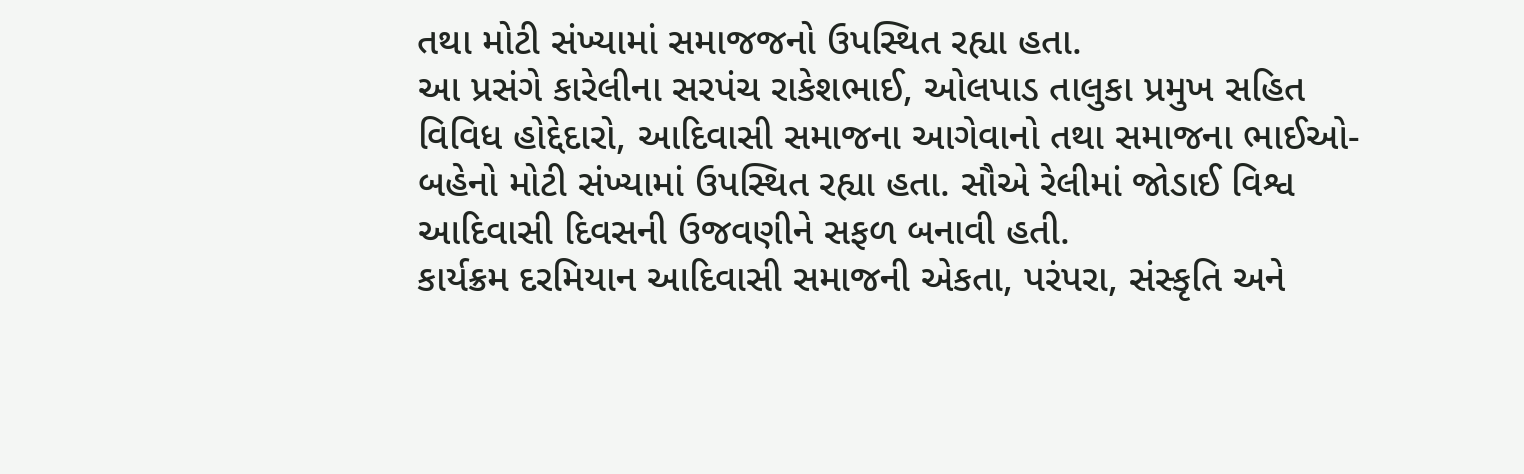તથા મોટી સંખ્યામાં સમાજજનો ઉપસ્થિત રહ્યા હતા.
આ પ્રસંગે કારેલીના સરપંચ રાકેશભાઈ, ઓલપાડ તાલુકા પ્રમુખ સહિત વિવિધ હોદ્દેદારો, આદિવાસી સમાજના આગેવાનો તથા સમાજના ભાઈઓ-બહેનો મોટી સંખ્યામાં ઉપસ્થિત રહ્યા હતા. સૌએ રેલીમાં જોડાઈ વિશ્વ આદિવાસી દિવસની ઉજવણીને સફળ બનાવી હતી.
કાર્યક્રમ દરમિયાન આદિવાસી સમાજની એકતા, પરંપરા, સંસ્કૃતિ અને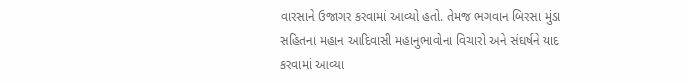વારસાને ઉજાગર કરવામાં આવ્યો હતો. તેમજ ભગવાન બિરસા મુંડા સહિતના મહાન આદિવાસી મહાનુભાવોના વિચારો અને સંઘર્ષને યાદ કરવામાં આવ્યા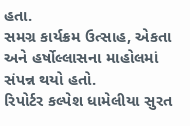હતા.
સમગ્ર કાર્યક્રમ ઉત્સાહ, એકતા અને હર્ષોલ્લાસના માહોલમાં સંપન્ન થયો હતો.
રિપોર્ટર કલ્પેશ ધામેલીયા સુરત